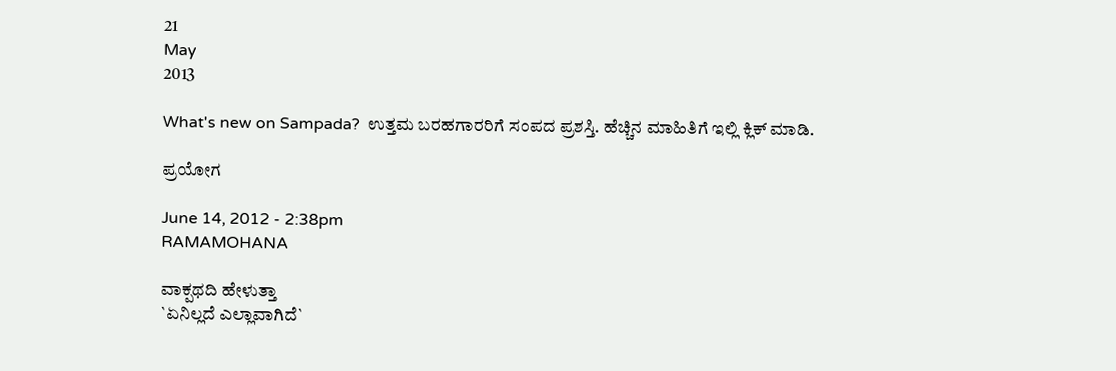21
May
2013

What's new on Sampada?  ಉತ್ತಮ ಬರಹಗಾರರಿಗೆ ಸಂಪದ ಪ್ರಶಸ್ತಿ. ಹೆಚ್ಚಿನ ಮಾಹಿತಿಗೆ ಇಲ್ಲಿ ಕ್ಲಿಕ್ ಮಾಡಿ.

ಪ್ರಯೋಗ‌

June 14, 2012 - 2:38pm
RAMAMOHANA

ವಾಕ್ಪಥದಿ ಹೇಳುತ್ತಾ
`ಏನಿಲ್ಲದೆ ಎಲ್ಲಾವಾಗಿದೆ`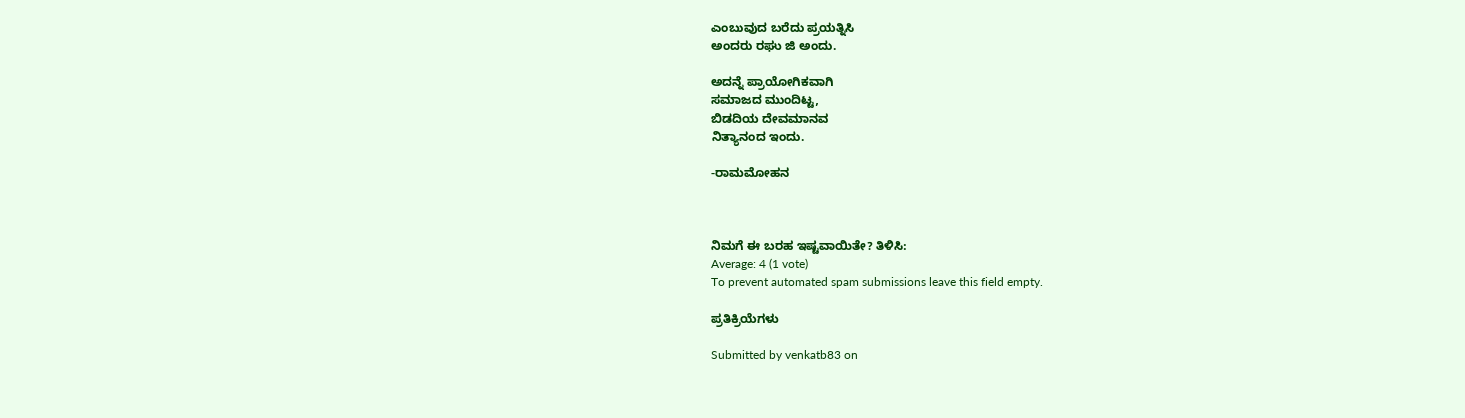ಎಂಬುವುದ ಬರೆದು ಪ್ರಯತ್ನಿಸಿ
ಅಂದರು ರಘು ಜಿ ಅಂದು.

ಅದನ್ನೆ ಪ್ರಾಯೋಗಿಕವಾಗಿ
ಸಮಾಜದ ಮುಂದಿಟ್ಟ,
ಬಿಡದಿಯ ದೇವಮಾನವ
ನಿತ್ಯಾನಂದ ಇಂದು.

-ರಾಮಮೋಹನ



ನಿಮಗೆ ಈ ಬರಹ ಇಷ್ಟವಾಯಿತೇ? ತಿಳಿಸಿ:
Average: 4 (1 vote)
To prevent automated spam submissions leave this field empty.

ಪ್ರತಿಕ್ರಿಯೆಗಳು

Submitted by venkatb83 on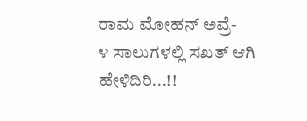ರಾಮ ಮೋಹನ್ ಅವ್ರೆ-
೪ ಸಾಲುಗಳಲ್ಲಿ ಸಖತ್ ಆಗಿ ಹೇಳಿದಿರಿ...!!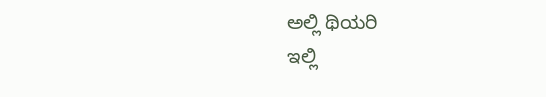ಅಲ್ಲಿ ಥಿಯರಿ
ಇಲ್ಲಿ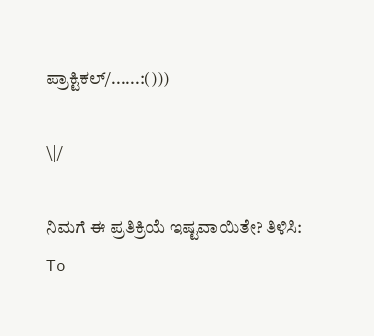ಪ್ರಾಕ್ಟಿಕಲ್/......:()))

\|/

ನಿಮಗೆ ಈ ಪ್ರತಿಕ್ರಿಯೆ ಇಷ್ಟವಾಯಿತೇ? ತಿಳಿಸಿ:
To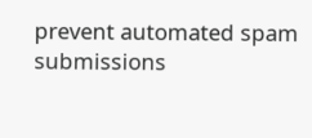prevent automated spam submissions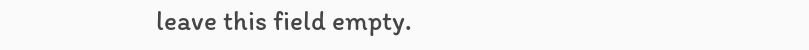leave this field empty.